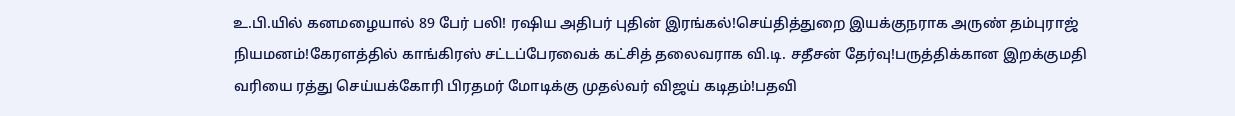உ.பி.யில் கனமழையால் 89 பேர் பலி! ரஷிய அதிபர் புதின் இரங்கல்!செய்தித்துறை இயக்குநராக அருண் தம்புராஜ் நியமனம்!கேரளத்தில் காங்கிரஸ் சட்டப்பேரவைக் கட்சித் தலைவராக வி.டி. சதீசன் தேர்வு!பருத்திக்கான இறக்குமதி வரியை ரத்து செய்யக்கோரி பிரதமர் மோடிக்கு முதல்வர் விஜய் கடிதம்!பதவி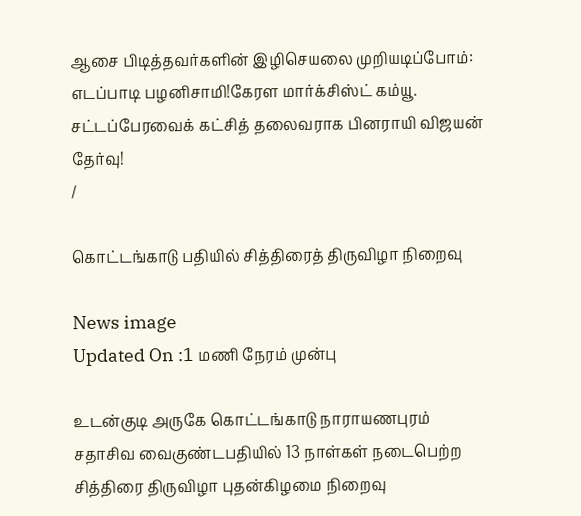ஆசை பிடித்தவர்களின் இழிசெயலை முறியடிப்போம்: எடப்பாடி பழனிசாமி!கேரள மார்க்சிஸ்ட் கம்யூ. சட்டப்பேரவைக் கட்சித் தலைவராக பினராயி விஜயன் தேர்வு!
/

கொட்டங்காடு பதியில் சித்திரைத் திருவிழா நிறைவு

News image
Updated On :1 மணி நேரம் முன்பு

உடன்குடி அருகே கொட்டங்காடு நாராயணபுரம் சதாசிவ வைகுண்டபதியில் 13 நாள்கள் நடைபெற்ற சித்திரை திருவிழா புதன்கிழமை நிறைவு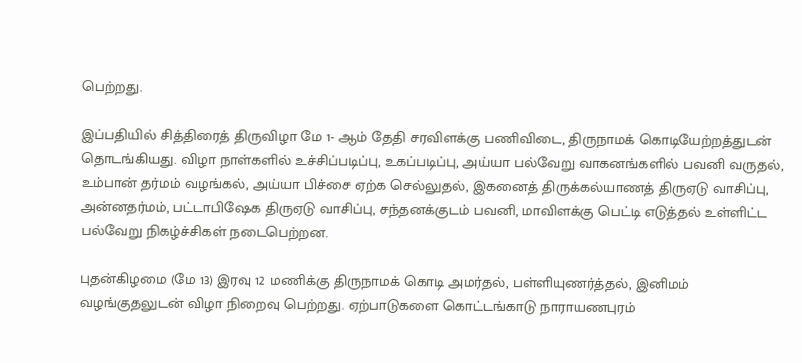பெற்றது.

இப்பதியில் சித்திரைத் திருவிழா மே 1- ஆம் தேதி சரவிளக்கு பணிவிடை, திருநாமக் கொடியேற்றத்துடன் தொடங்கியது. விழா நாள்களில் உச்சிப்படிப்பு, உகப்படிப்பு, அய்யா பல்வேறு வாகனங்களில் பவனி வருதல், உம்பான் தர்மம் வழங்கல், அய்யா பிச்சை ஏற்க செல்லுதல், இகனைத் திருக்கல்யாணத் திருஏடு வாசிப்பு, அன்னதர்மம், பட்டாபிஷேக திருஏடு வாசிப்பு, சந்தனக்குடம் பவனி, மாவிளக்கு பெட்டி எடுத்தல் உள்ளிட்ட பல்வேறு நிகழ்ச்சிகள் நடைபெற்றன.

புதன்கிழமை (மே 13) இரவு 12 மணிக்கு திருநாமக் கொடி அமர்தல், பள்ளியுணர்த்தல், இனிமம் வழங்குதலுடன் விழா நிறைவு பெற்றது. ஏற்பாடுகளை கொட்டங்காடு நாராயணபுரம்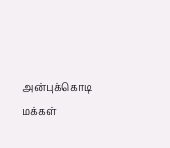அன்புக்கொடி மக்கள்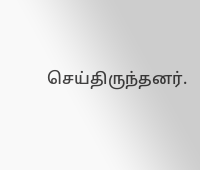செய்திருந்தனர்.